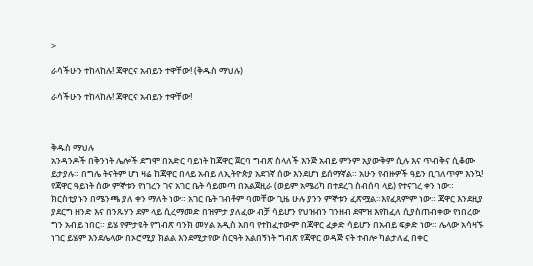>

ራሳችሁን ተከላከሉ! ጃዋርና አብይን ተዋቸው! (ቅዱስ ማህሉ)

ራሳችሁን ተከላከሉ! ጃዋርና አብይን ተዋቸው!



ቅዱስ ማህሉ
አንዳንዶች በቅንነት ሌሎች ደግሞ በአድር ባይነት ከጃዋር ጀርባ ግብጽ ስላለች እንጅ አብይ ምንም አያውቅም ሲሉ እና ጥብቅና ሲቆሙ ይታያሉ። በግሌ ትናትም ሆነ ዛሬ ከጃዋር በላይ አብይ ለኢትዮጵያ አደገኛ ሰው እንደሆነ ይሰማኛል። አሁን የብዙዎች ዓይን ቢገለጥም እንኳ! የጃዋር ዓይነት ሰው ምኞቱን የነገረን ገና አገር ቤት ሳይመጣ በአልጀዚራ (ወይም አሜሪካ በተደረገ ስብሰባ ላይ) የተናገረ ቀን ነው። ክርስቲያኑን በሜንጫ ያለ ቀን ማለት ነው። አገር ቤት ገብቶም ባመቸው ጊዜ ሁሉ ያንን ምኞቱን ፈጽሟል።እየፈጸምም ነው። ጃዋር እንደዚያ ያደርግ ዘንድ እና በንጹሃን ደም ላይ ሲረማመድ በዝምታ ያለፈው ብቻ ሳይሆን የህዝብን ገንዘብ ደሞዝ እየከፈለ ሲያስጠብቀው የነበረው ግን አብይ ነበር። ይሄ የምታዩት የግብጽ ባንክ መሃል አዲስ አበባ የተከፈተውም በጃዋር ፈቃድ ሳይሆን በአብይ ፍቃድ ነው። ሌላው አሳዛኙ ነገር ይሄም እንደሌላው በኦሮሚያ ክልል እንደሚታየው ስርዓት አልበኝነት ግብጽ የጃዋር ወዳጅ ናት ተብሎ ካልታለፈ በቀር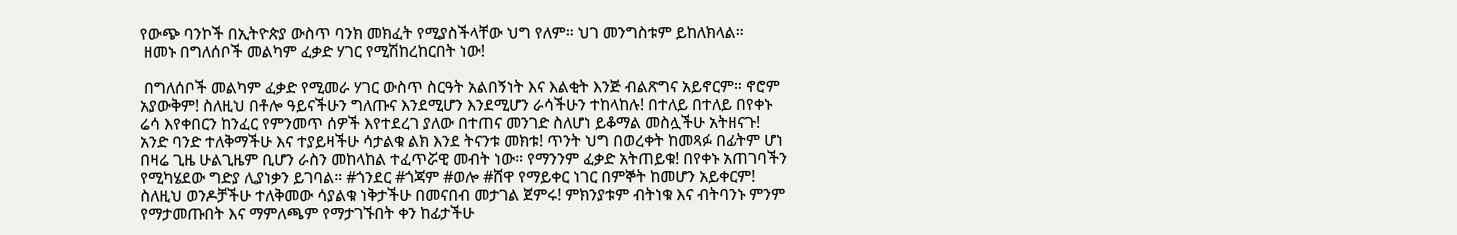የውጭ ባንኮች በኢትዮጵያ ውስጥ ባንክ መክፈት የሚያስችላቸው ህግ የለም። ህገ መንግስቱም ይከለክላል።
 ዘመኑ በግለሰቦች መልካም ፈቃድ ሃገር የሚሽከረከርበት ነው!

 በግለሰቦች መልካም ፈቃድ የሚመራ ሃገር ውስጥ ስርዓት አልበኝነት እና እልቂት እንጅ ብልጽግና አይኖርም። ኖሮም አያውቅም! ስለዚህ በቶሎ ዓይናችሁን ግለጡና እንደሚሆን እንደሚሆን ራሳችሁን ተከላከሉ! በተለይ በተለይ በየቀኑ ሬሳ እየቀበርን ከንፈር የምንመጥ ሰዎች እየተደረገ ያለው በተጠና መንገድ ስለሆነ ይቆማል መስሏችሁ አትዘናጉ! አንድ ባንድ ተለቅማችሁ እና ተያይዛችሁ ሳታልቁ ልክ እንደ ትናንቱ መክቱ! ጥንት ህግ በወረቀት ከመጻፉ በፊትም ሆነ በዛሬ ጊዜ ሁልጊዜም ቢሆን ራስን መከላከል ተፈጥሯዊ መብት ነው። የማንንም ፈቃድ አትጠይቁ! በየቀኑ አጠገባችን የሚካሄደው ግድያ ሊያነቃን ይገባል። #ጎንደር #ጎጃም #ወሎ #ሸዋ የማይቀር ነገር በምኞት ከመሆን አይቀርም! ስለዚህ ወንዶቻችሁ ተለቅመው ሳያልቁ ነቅታችሁ በመናበብ መታገል ጀምሩ! ምክንያቱም ብትነቁ እና ብትባንኑ ምንም የማታመጡበት እና ማምለጫም የማታገኙበት ቀን ከፊታችሁ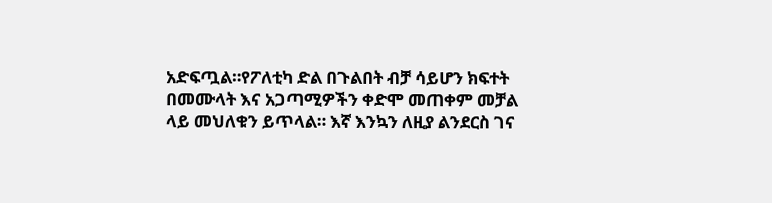አድፍጧል።የፖለቲካ ድል በጉልበት ብቻ ሳይሆን ክፍተት በመሙላት እና አጋጣሚዎችን ቀድሞ መጠቀም መቻል ላይ መህለቁን ይጥላል። እኛ እንኳን ለዚያ ልንደርስ ገና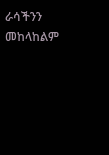ራሳችንን መከላከልም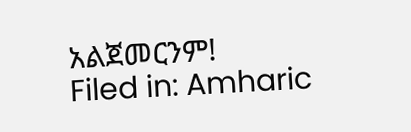አልጀመርንም!
Filed in: Amharic